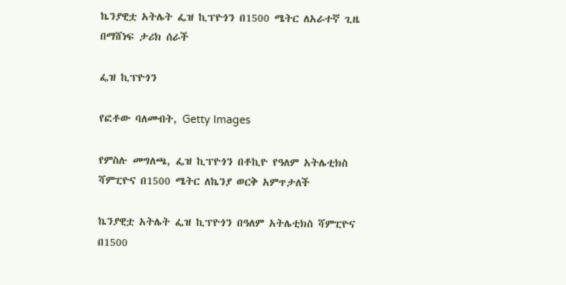ኬንያዊቷ አትሌት ፌዝ ኪፕዮጎን በ1500 ሜትር ለአራተኛ ጊዜ በማሸነፍ ታሪክ ሰራች

ፌዝ ኪፕዮጎን

የፎቶው ባለመብት, Getty Images

የምስሉ መግለጫ, ፌዝ ኪፕዮጎን በቶኪዮ የዓለም አትሌቲክስ ሻምፒዮና በ1500 ሜትር ለኬንያ ወርቅ አምጥታለች

ኬንያዊቷ አትሌት ፌዝ ኪፕዮጎን በዓለም አትሌቲክስ ሻምፒዮና በ1500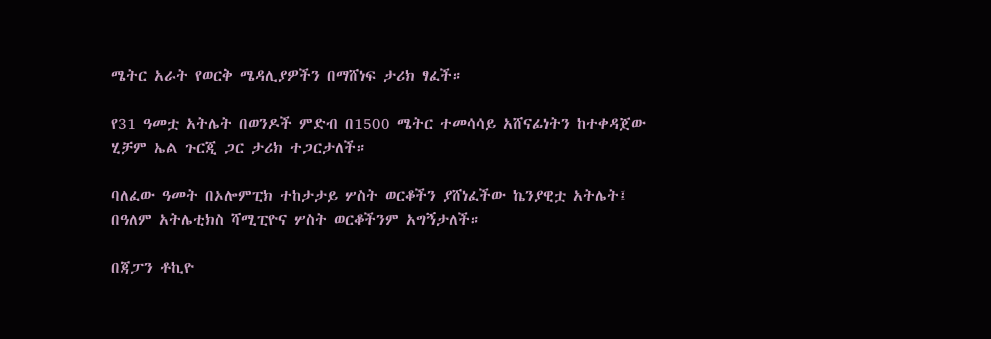ሜትር አራት የወርቅ ሜዳሊያዎችን በማሸነፍ ታሪክ ፃፈች።

የ31 ዓመቷ አትሌት በወንዶች ምድብ በ1500 ሜትር ተመሳሳይ አሸናፊነትን ከተቀዳጀው ሂቻም ኤል ጉርጂ ጋር ታሪክ ተጋርታለች።

ባለፈው ዓመት በኦሎምፒክ ተከታታይ ሦስት ወርቆችን ያሸነፈችው ኬንያዊቷ አትሌት፤ በዓለም አትሌቲክስ ሻሚፒዮና ሦስት ወርቆችንም አግኝታለች።

በጃፓን ቶኪዮ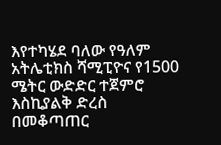እየተካሄደ ባለው የዓለም አትሌቲክስ ሻሚፒዮና የ1500 ሜትር ውድድር ተጀምሮ እስኪያልቅ ድረስ በመቆጣጠር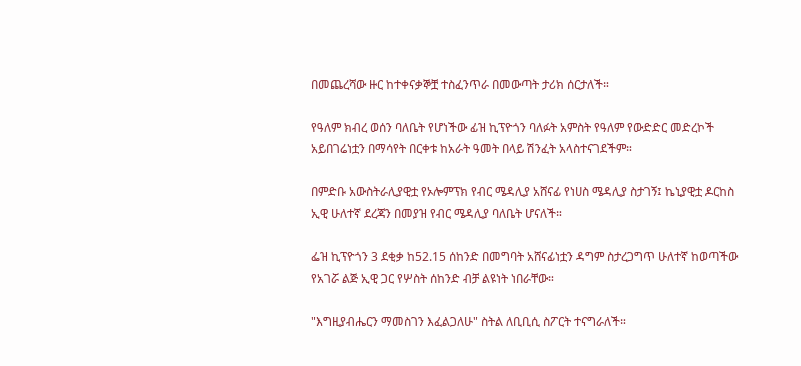በመጨረሻው ዙር ከተቀናቃኞቿ ተስፈንጥራ በመውጣት ታሪክ ሰርታለች።

የዓለም ክብረ ወሰን ባለቤት የሆነችው ፊዝ ኪፕዮጎን ባለፉት አምስት የዓለም የውድድር መድረኮች አይበገሬነቷን በማሳየት በርቀቱ ከአራት ዓመት በላይ ሽንፈት አላስተናገደችም።

በምድቡ አውስትራሊያዊቷ የኦሎምፕክ የብር ሜዳሊያ አሸናፊ የነሀስ ሜዳሊያ ስታገኝ፤ ኬኒያዊቷ ዶርከስ ኢዊ ሁለተኛ ደረጃን በመያዝ የብር ሜዳሊያ ባለቤት ሆናለች።

ፌዝ ኪፕዮጎን 3 ደቂቃ ከ52.15 ሰከንድ በመግባት አሸናፊነቷን ዳግም ስታረጋግጥ ሁለተኛ ከወጣችው የአገሯ ልጅ ኢዊ ጋር የሦስት ሰከንድ ብቻ ልዩነት ነበራቸው።

"እግዚያብሔርን ማመስገን እፈልጋለሁ" ስትል ለቢቢሲ ስፖርት ተናግራለች።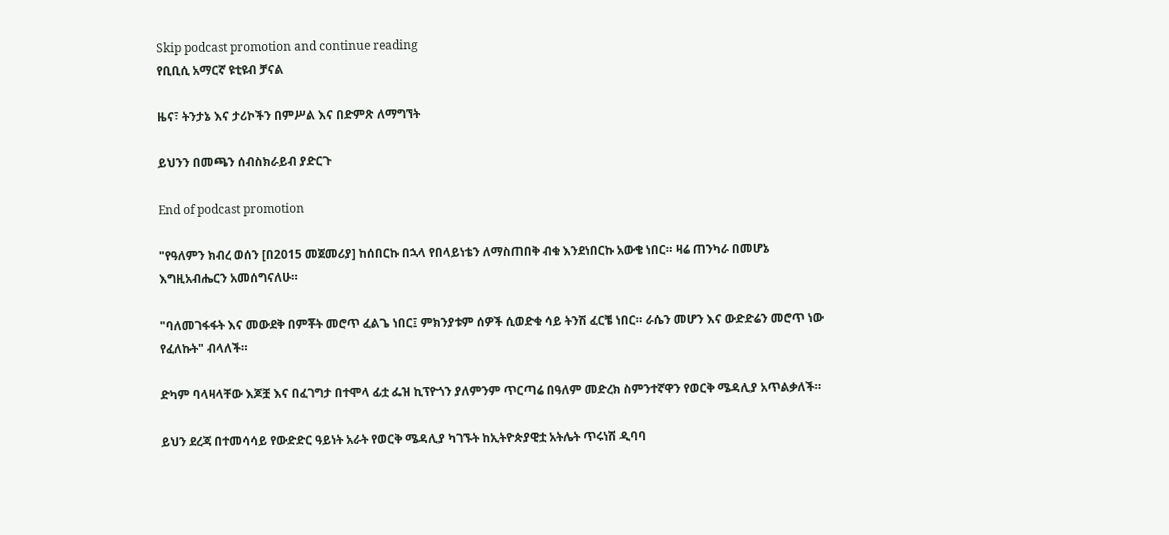Skip podcast promotion and continue reading
የቢቢሲ አማርኛ ዩቲዩብ ቻናል

ዜና፣ ትንታኔ እና ታሪኮችን በምሥል እና በድምጽ ለማግኘት

ይህንን በመጫን ሰብስክራይብ ያድርጉ

End of podcast promotion

"የዓለምን ክብረ ወሰን [በ2015 መጀመሪያ] ከሰበርኩ በኋላ የበላይነቴን ለማስጠበቅ ብቁ እንደነበርኩ አውቄ ነበር። ዛሬ ጠንካራ በመሆኔ እግዚአብሔርን አመሰግናለሁ።

"ባለመገፋፋት እና መውደቅ በምቾት መሮጥ ፈልጌ ነበር፤ ምክንያቱም ሰዎች ሲወድቁ ሳይ ትንሽ ፈርቼ ነበር። ራሴን መሆን እና ውድድሬን መሮጥ ነው የፈለኩት" ብላለች።

ድካም ባላዛላቸው እጆቿ እና በፈገግታ በተሞላ ፊቷ ፌዝ ኪፕዮጎን ያለምንም ጥርጣሬ በዓለም መድረክ ስምንተኛዋን የወርቅ ሜዳሊያ አጥልቃለች።

ይህን ደረጃ በተመሳሳይ የውድድር ዓይነት አራት የወርቅ ሜዳሊያ ካገኙት ከኢትዮጵያዊቷ አትሌት ጥሩነሽ ዲባባ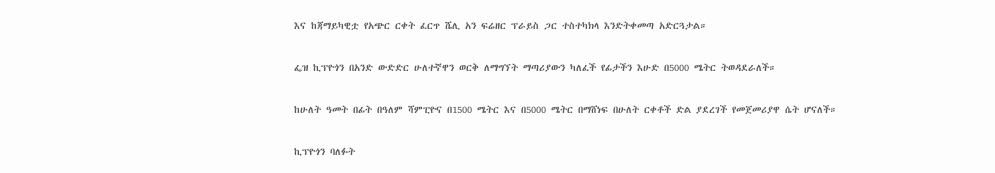እና ከጃማይካዊቷ የአጭር ርቀት ፈርጥ ሼሊ አን ፍሬዘር ፕራይስ ጋር ተስተካክላ እንድትቀመጣ አድርጓታል።

ፌዝ ኪፕዮጎን በአንድ ውድድር ሁለተኛዋን ወርቅ ለማግኘት ማጣሪያውን ካለፈች የፊታችን እሁድ በ5000 ሜትር ትወዳደራለች።

ከሁለት ዓመት በፊት በዓለም ሻምፒዮና በ1500 ሜትር እና በ5000 ሜትር በማሸነፍ በሁለት ርቀቶች ድል ያደረገች የመጀመሪያዋ ሴት ሆናለች።

ኪፕዮጎን ባለፉት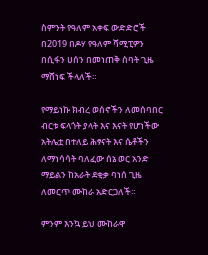ስምንት የዓለም አቀፍ ውድድሮች በ2019 በዶሃ የዓለም ሻሚፒዎን በሲፋን ሀሰን በመነጠቅ ሰባት ጊዜ ማሸነፍ ችላለች።

የማይነኩ ክብረ ወሰኖችን ለመሰባበር ብርቱ ፍላጎት ያላት እና እናት የሆነችው አትሌቷ በተለይ ሕፃናት እና ሴቶችን ለማነሳሳት ባለፈው ሰኔ ወር አንድ ማይልን ከአራት ደቂቃ ባነሰ ጊዜ ለመርጥ ሙከራ አድርጋለች።

ምንም እንኳ ይህ ሙከራዋ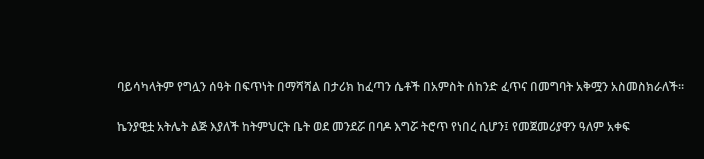ባይሳካላትም የግሏን ሰዓት በፍጥነት በማሻሻል በታሪክ ከፈጣን ሴቶች በአምስት ሰከንድ ፈጥና በመግባት አቅሟን አስመስክራለች።

ኬንያዊቷ አትሌት ልጅ እያለች ከትምህርት ቤት ወደ መንደሯ በባዶ እግሯ ትሮጥ የነበረ ሲሆን፤ የመጀመሪያዋን ዓለም አቀፍ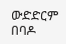ውድድርም በባዶ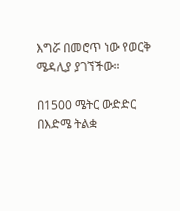እግሯ በመሮጥ ነው የወርቅ ሜዳሊያ ያገኘችው።

በ1500 ሜትር ውድድር በእድሜ ትልቋ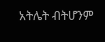አትሌት ብትሆንም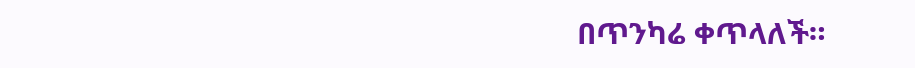በጥንካሬ ቀጥላለች።